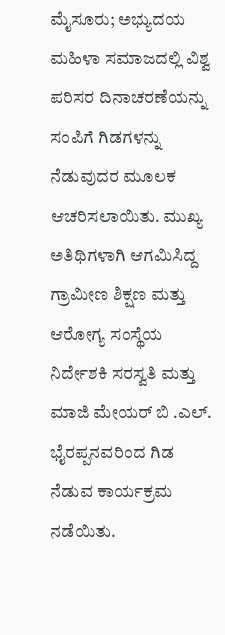ಮೈಸೂರು; ಅಭ್ಯುದಯ ಮಹಿಳಾ ಸಮಾಜದಲ್ಲಿ ವಿಶ್ವ ಪರಿಸರ ದಿನಾಚರಣೆಯನ್ನು ಸಂಪಿಗೆ ಗಿಡಗಳನ್ನು ನೆಡುವುದರ ಮೂಲಕ ಆಚರಿಸಲಾಯಿತು. ಮುಖ್ಯ ಅತಿಥಿಗಳಾಗಿ ಆಗಮಿಸಿದ್ದ ಗ್ರಾಮೀಣ ಶಿಕ್ಷಣ ಮತ್ತು ಆರೋಗ್ಯ ಸಂಸ್ಥೆಯ ನಿರ್ದೇಶಕಿ ಸರಸ್ವತಿ ಮತ್ತು ಮಾಜಿ ಮೇಯರ್ ಬಿ .ಎಲ್. ಭೈರಪ್ಪನವರಿಂದ ಗಿಡ ನೆಡುವ ಕಾರ್ಯಕ್ರಮ ನಡೆಯಿತು.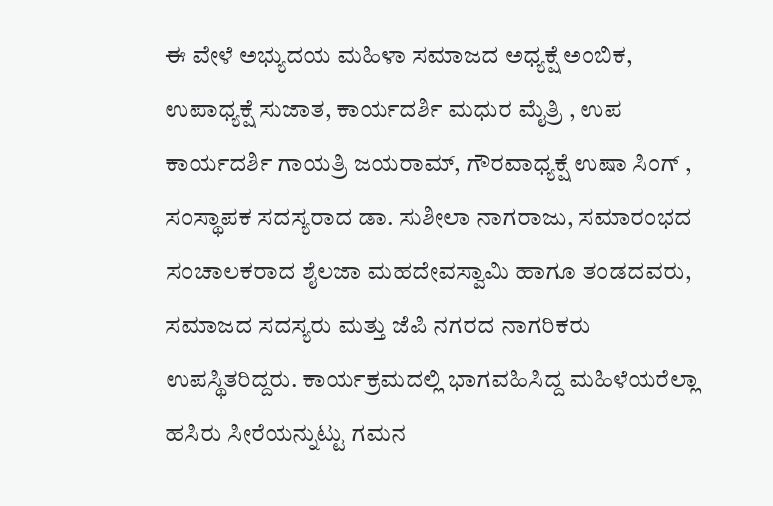ಈ ವೇಳೆ ಅಭ್ಯುದಯ ಮಹಿಳಾ ಸಮಾಜದ ಅಧ್ಯಕ್ಷೆ ಅಂಬಿಕ, ಉಪಾಧ್ಯಕ್ಷೆ ಸುಜಾತ, ಕಾರ್ಯದರ್ಶಿ ಮಧುರ ಮೈತ್ರಿ , ಉಪ ಕಾರ್ಯದರ್ಶಿ ಗಾಯತ್ರಿ ಜಯರಾಮ್, ಗೌರವಾಧ್ಯಕ್ಷೆ ಉಷಾ ಸಿಂಗ್ , ಸಂಸ್ಥಾಪಕ ಸದಸ್ಯರಾದ ಡಾ. ಸುಶೀಲಾ ನಾಗರಾಜು, ಸಮಾರಂಭದ ಸಂಚಾಲಕರಾದ ಶೈಲಜಾ ಮಹದೇವಸ್ವಾಮಿ ಹಾಗೂ ತಂಡದವರು, ಸಮಾಜದ ಸದಸ್ಯರು ಮತ್ತು ಜೆಪಿ ನಗರದ ನಾಗರಿಕರು ಉಪಸ್ಥಿತರಿದ್ದರು. ಕಾರ್ಯಕ್ರಮದಲ್ಲಿ ಭಾಗವಹಿಸಿದ್ದ ಮಹಿಳೆಯರೆಲ್ಲಾ ಹಸಿರು ಸೀರೆಯನ್ನುಟ್ಟು ಗಮನ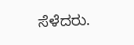ಸೆಳೆದರು.